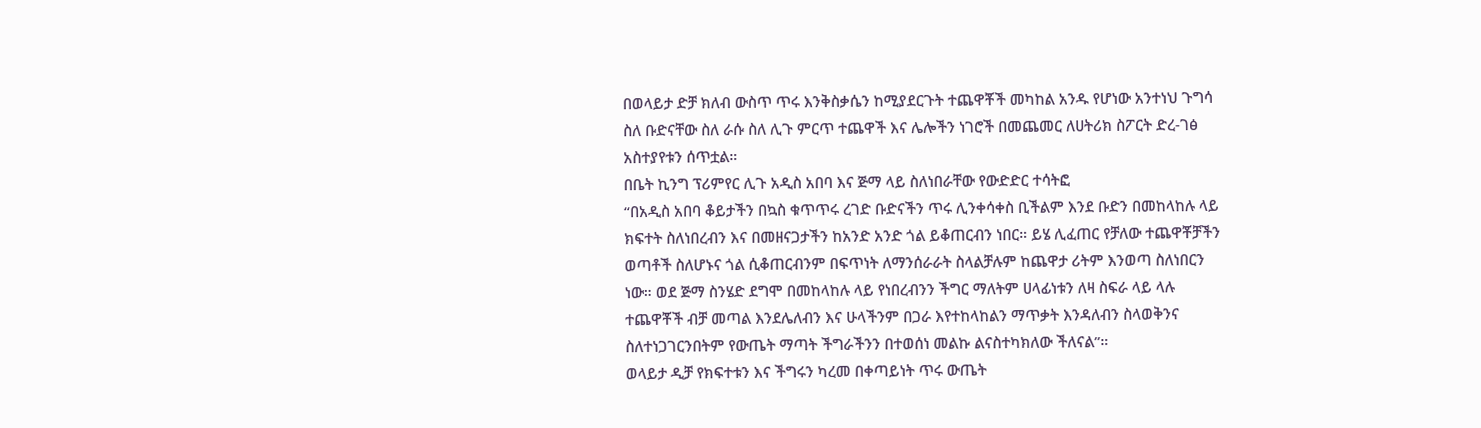በወላይታ ድቻ ክለብ ውስጥ ጥሩ እንቅስቃሴን ከሚያደርጉት ተጨዋቾች መካከል አንዱ የሆነው አንተነህ ጉግሳ ስለ ቡድናቸው ስለ ራሱ ስለ ሊጉ ምርጥ ተጨዋች እና ሌሎችን ነገሮች በመጨመር ለሀትሪክ ስፖርት ድረ-ገፅ አስተያየቱን ሰጥቷል።
በቤት ኪንግ ፕሪምየር ሊጉ አዲስ አበባ እና ጅማ ላይ ስለነበራቸው የውድድር ተሳትፎ
“በአዲስ አበባ ቆይታችን በኳስ ቁጥጥሩ ረገድ ቡድናችን ጥሩ ሊንቀሳቀስ ቢችልም እንደ ቡድን በመከላከሉ ላይ ክፍተት ስለነበረብን እና በመዘናጋታችን ከአንድ አንድ ጎል ይቆጠርብን ነበር። ይሄ ሊፈጠር የቻለው ተጨዋቾቻችን ወጣቶች ስለሆኑና ጎል ሲቆጠርብንም በፍጥነት ለማንሰራራት ስላልቻሉም ከጨዋታ ሪትም እንወጣ ስለነበርን ነው። ወደ ጅማ ስንሄድ ደግሞ በመከላከሉ ላይ የነበረብንን ችግር ማለትም ሀላፊነቱን ለዛ ስፍራ ላይ ላሉ ተጨዋቾች ብቻ መጣል እንደሌለብን እና ሁላችንም በጋራ እየተከላከልን ማጥቃት እንዳለብን ስላወቅንና ስለተነጋገርንበትም የውጤት ማጣት ችግራችንን በተወሰነ መልኩ ልናስተካክለው ችለናል”።
ወላይታ ዲቻ የክፍተቱን እና ችግሩን ካረመ በቀጣይነት ጥሩ ውጤት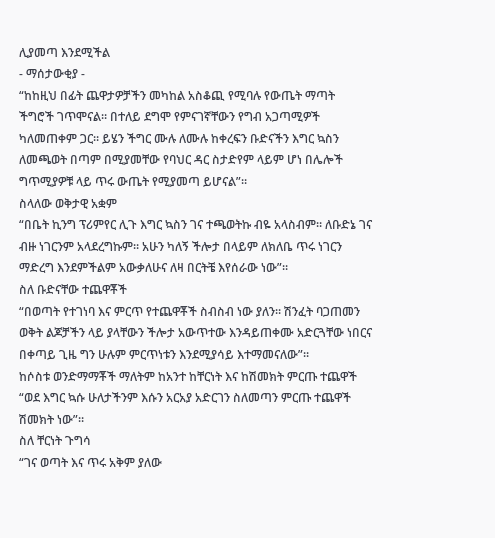ሊያመጣ እንደሚችል
- ማሰታውቂያ -
“ከከዚህ በፊት ጨዋታዎቻችን መካከል አስቆጪ የሚባሉ የውጤት ማጣት ችግሮች ገጥሞናል። በተለይ ደግሞ የምናገኛቸውን የግብ አጋጣሚዎች ካለመጠቀም ጋር። ይሄን ችግር ሙሉ ለሙሉ ከቀረፍን ቡድናችን እግር ኳስን ለመጫወት በጣም በሚያመቸው የባህር ዳር ስታድየም ላይም ሆነ በሌሎች ግጥሚያዎቹ ላይ ጥሩ ውጤት የሚያመጣ ይሆናል”።
ስላለው ወቅታዊ አቋም
“በቤት ኪንግ ፕሪምየር ሊጉ እግር ኳስን ገና ተጫወትኩ ብዬ አላስብም። ለቡድኔ ገና ብዙ ነገርንም አላደረግኩም። አሁን ካለኝ ችሎታ በላይም ለክለቤ ጥሩ ነገርን ማድረግ እንደምችልም አውቃለሁና ለዛ በርትቼ እየሰራው ነው”።
ስለ ቡድናቸው ተጨዋቾች
“በወጣት የተገነባ እና ምርጥ የተጨዋቾች ስብስብ ነው ያለን። ሽንፈት ባጋጠመን ወቅት ልጆቻችን ላይ ያላቸውን ችሎታ አውጥተው እንዳይጠቀሙ አድርጓቸው ነበርና በቀጣይ ጊዜ ግን ሁሉም ምርጥነቱን እንደሚያሳይ እተማመናለው”።
ከሶስቱ ወንድማማቾች ማለትም ከአንተ ከቸርነት እና ከሽመክት ምርጡ ተጨዋች
“ወደ እግር ኳሱ ሁለታችንም እሱን አርአያ አድርገን ስለመጣን ምርጡ ተጨዋች ሽመክት ነው”።
ስለ ቸርነት ጉግሳ
“ገና ወጣት እና ጥሩ አቅም ያለው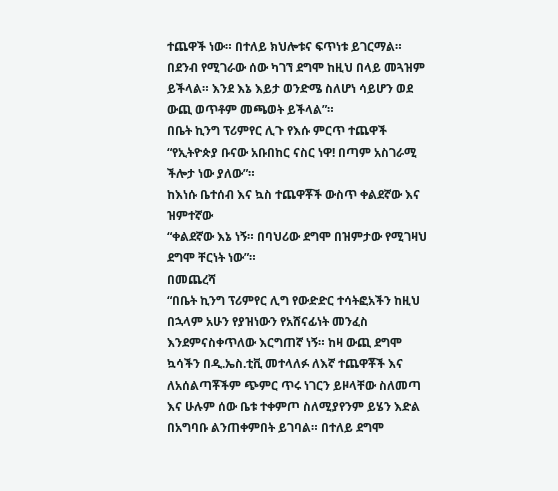ተጨዋች ነው። በተለይ ክህሎቱና ፍጥነቱ ይገርማል። በደንብ የሚገራው ሰው ካገኘ ደግሞ ከዚህ በላይ መጓዝም ይችላል። እንደ እኔ እይታ ወንድሜ ስለሆነ ሳይሆን ወደ ውጪ ወጥቶም መጫወት ይችላል”።
በቤት ኪንግ ፕሪምየር ሊጉ የእሱ ምርጥ ተጨዋች
“የኢትዮጵያ ቡናው አቡበከር ናስር ነዋ! በጣም አስገራሚ ችሎታ ነው ያለው”።
ከእነሱ ቤተሰብ እና ኳስ ተጨዋቾች ውስጥ ቀልደኛው እና ዝምተኛው
“ቀልደኛው እኔ ነኝ። በባህሪው ደግሞ በዝምታው የሚገዛህ ደግሞ ቸርነት ነው”።
በመጨረሻ
“በቤት ኪንግ ፕሪምየር ሊግ የውድድር ተሳትፎአችን ከዚህ በኋላም አሁን የያዝነውን የአሸናፊነት መንፈስ እንደምናስቀጥለው እርግጠኛ ነኝ። ከዛ ውጪ ደግሞ ኳሳችን በዲ.ኤስ.ቲቪ መተላለፉ ለእኛ ተጨዋቾች እና ለአሰልጣቾችም ጭምር ጥሩ ነገርን ይዞላቸው ስለመጣ እና ሁሉም ሰው ቤቱ ተቀምጦ ስለሚያየንም ይሄን እድል በአግባቡ ልንጠቀምበት ይገባል። በተለይ ደግሞ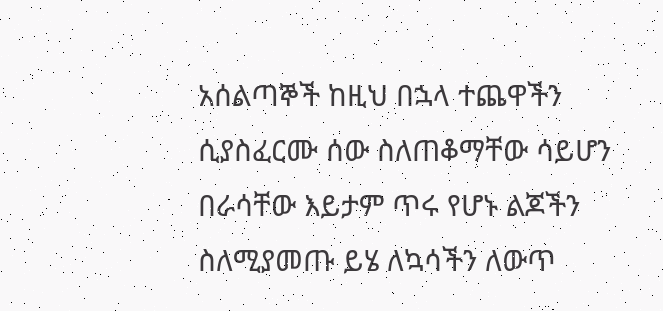አሰልጣኞች ከዚህ በኋላ ተጨዋችን ሲያስፈርሙ ሰው ስለጠቆማቸው ሳይሆን በራሳቸው እይታም ጥሩ የሆኑ ልጆችን ስለሚያመጡ ይሄ ለኳሳችን ለውጥ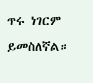ጥሩ ነገርም ይመስለኛል።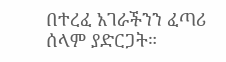በተረፈ አገራችንን ፈጣሪ ሰላም ያድርጋት።